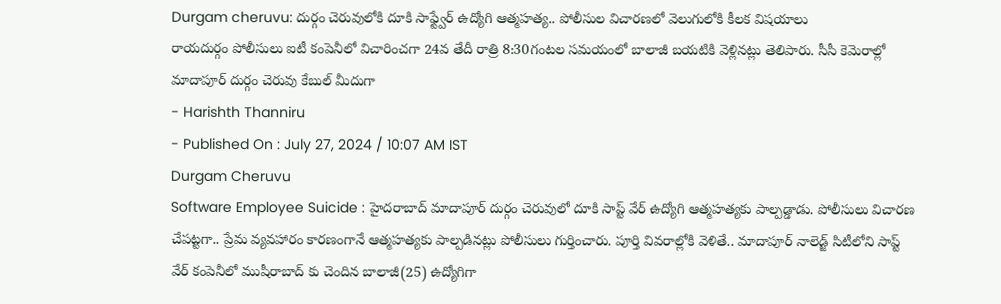Durgam cheruvu: దుర్గం చెరువులోకి దూకి సాఫ్ట్వేర్ ఉద్యోగి ఆత్మహత్య.. పోలీసుల విచారణలో వెలుగులోకి కీలక విషయాలు
రాయదుర్గం పోలీసులు ఐటీ కంపెనీలో విచారించగా 24వ తేదీ రాత్రి 8:30గంటల సమయంలో బాలాజీ బయటికి వెళ్లినట్లు తెలిపారు. సీసీ కెమెరాల్లో మాదాపూర్ దుర్గం చెరువు కేబుల్ మీదుగా
- Harishth Thanniru
- Published On : July 27, 2024 / 10:07 AM IST
Durgam Cheruvu
Software Employee Suicide : హైదరాబాద్ మాదాపూర్ దుర్గం చెరువులో దూకి సాప్ట్ వేర్ ఉద్యోగి ఆత్మహత్యకు పాల్పడ్డాడు. పోలీసులు విచారణ చేపట్టగా.. ప్రేమ వ్యవహారం కారణంగానే ఆత్మహత్యకు పాల్పడినట్లు పోలీసులు గుర్తించారు. పూర్తి వివరాల్లోకి వెళితే.. మాదాపూర్ నాలెడ్జ్ సిటీలోని సాప్ట్ వేర్ కంపెనీలో ముషీరాబాద్ కు చెందిన బాలాజీ(25) ఉద్యోగిగా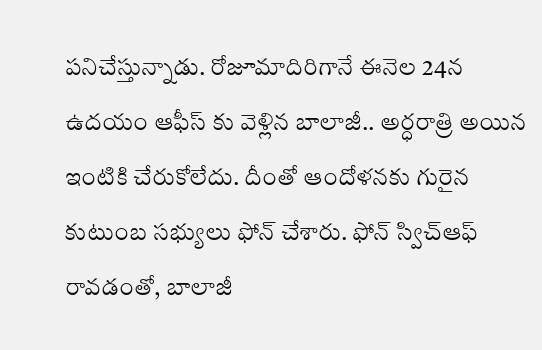పనిచేస్తున్నాడు. రోజూమాదిరిగానే ఈనెల 24న ఉదయం ఆఫీస్ కు వెళ్లిన బాలాజీ.. అర్ధరాత్రి అయిన ఇంటికి చేరుకోలేదు. దీంతో ఆందోళనకు గురైన కుటుంబ సభ్యులు ఫోన్ చేశారు. ఫోన్ స్విచ్ఆఫ్ రావడంతో, బాలాజీ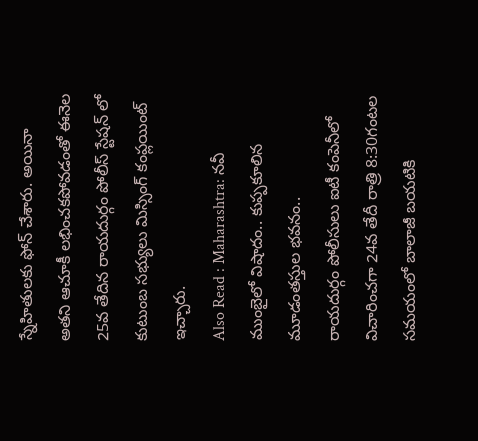స్నేహితులకు ఫోన్ చేశారు. అయినా అతని ఆచూకీ లభించకపోవడంతో ఈనెల 25వ తేదిన రాయదుర్గం పోలీస్ స్టేషన్ లో కుటుంబ సభ్యులు మిస్సింగ్ కంప్లయింట్ ఇచ్చారు.
Also Read : Maharashtra: నవీ ముంబైలో విషాదం.. కుప్పకూలిన మూడంతస్తుల భవనం..
రాయదుర్గం పోలీసులు ఐటీ కంపెనీలో విచారించగా 24వ తేదీ రాత్రి 8:30గంటల సమయంలో బాలాజీ బయటికి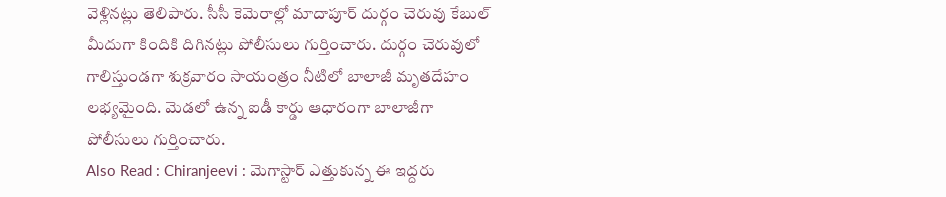వెళ్లినట్లు తెలిపారు. సీసీ కెమెరాల్లో మాదాపూర్ దుర్గం చెరువు కేబుల్ మీదుగా కిందికి దిగినట్లు పోలీసులు గుర్తించారు. దుర్గం చెరువులో గాలిస్తుండగా శుక్రవారం సాయంత్రం నీటిలో బాలాజీ మృతదేహం లభ్యమైంది. మెడలో ఉన్న ఐడీ కార్డు ఆధారంగా బాలాజీగా పోలీసులు గుర్తించారు.
Also Read : Chiranjeevi : మెగాస్టార్ ఎత్తుకున్న ఈ ఇద్దరు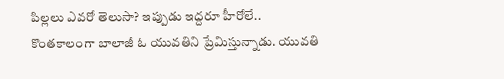పిల్లలు ఎవరో తెలుసా? ఇప్పుడు ఇద్దరూ హీరోలే..
కొంతకాలంగా బాలాజీ ఓ యువతిని ప్రేమిస్తున్నాడు. యువతి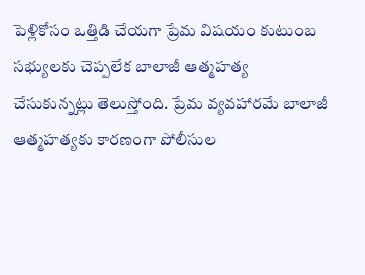పెళ్లికోసం ఒత్తిడి చేయగా ప్రేమ విషయం కుటుంబ సభ్యులకు చెప్పలేక బాలాజీ ఆత్మహత్య చేసుకున్నట్లు తెలుస్తోంది. ప్రేమ వ్యవహారమే బాలాజీ ఆత్మహత్యకు కారణంగా పోలీసుల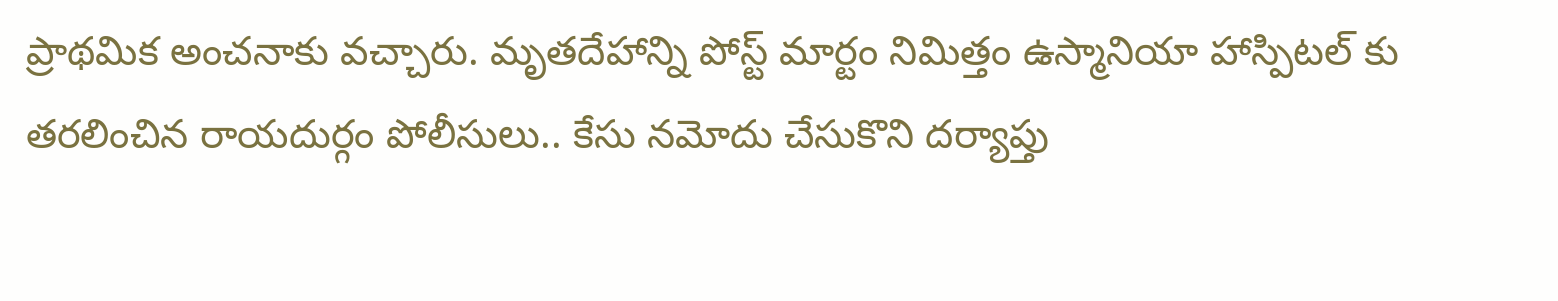ప్రాథమిక అంచనాకు వచ్చారు. మృతదేహాన్ని పోస్ట్ మార్టం నిమిత్తం ఉస్మానియా హాస్పిటల్ కు తరలించిన రాయదుర్గం పోలీసులు.. కేసు నమోదు చేసుకొని దర్యాప్తు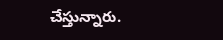చేస్తున్నారు.